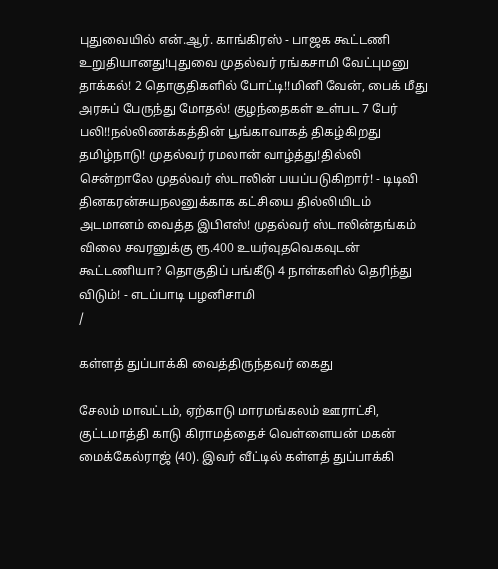புதுவையில் என்.ஆர். காங்கிரஸ் - பாஜக கூட்டணி உறுதியானது!புதுவை முதல்வர் ரங்கசாமி வேட்புமனு தாக்கல்! 2 தொகுதிகளில் போட்டி!!மினி வேன், பைக் மீது அரசுப் பேருந்து மோதல்! குழந்தைகள் உள்பட 7 பேர் பலி!!நல்லிணக்கத்தின் பூங்காவாகத் திகழ்கிறது தமிழ்நாடு! முதல்வர் ரமலான் வாழ்த்து!தில்லி சென்றாலே முதல்வர் ஸ்டாலின் பயப்படுகிறார்! - டிடிவி தினகரன்சுயநலனுக்காக கட்சியை தில்லியிடம் அடமானம் வைத்த இபிஎஸ்! முதல்வர் ஸ்டாலின்தங்கம் விலை சவரனுக்கு ரூ.400 உயர்வுதவெகவுடன் கூட்டணியா? தொகுதிப் பங்கீடு 4 நாள்களில் தெரிந்து விடும்! - எடப்பாடி பழனிசாமி
/

கள்ளத் துப்பாக்கி வைத்திருந்தவர் கைது

சேலம் மாவட்டம், ஏற்காடு மாரமங்கலம் ஊராட்சி, குட்டமாத்தி காடு கிராமத்தைச் வெள்ளையன் மகன் மைக்கேல்ராஜ் (40). இவர் வீட்டில் கள்ளத் துப்பாக்கி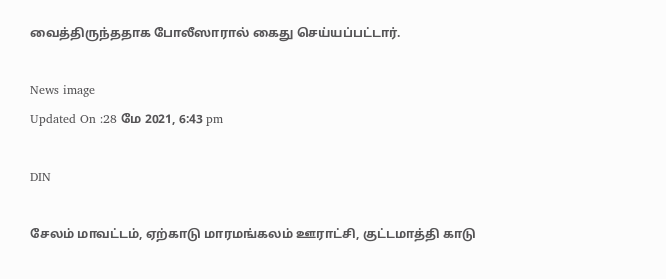வைத்திருந்ததாக போலீஸாரால் கைது செய்யப்பட்டார்.

News image
Updated On :28 மே 2021, 6:43 pm

DIN

சேலம் மாவட்டம், ஏற்காடு மாரமங்கலம் ஊராட்சி, குட்டமாத்தி காடு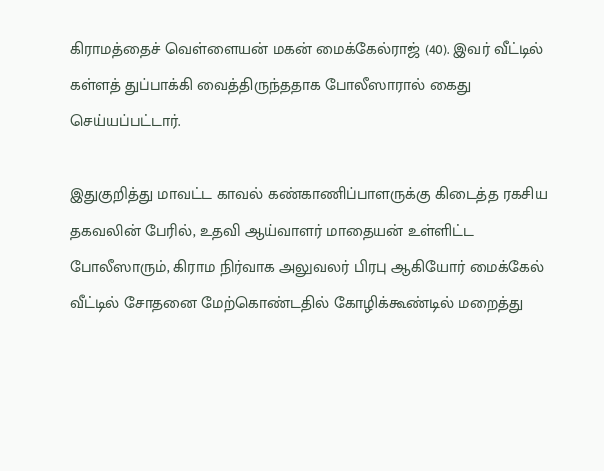கிராமத்தைச் வெள்ளையன் மகன் மைக்கேல்ராஜ் (40). இவர் வீட்டில் கள்ளத் துப்பாக்கி வைத்திருந்ததாக போலீஸாரால் கைது செய்யப்பட்டார்.

இதுகுறித்து மாவட்ட காவல் கண்காணிப்பாளருக்கு கிடைத்த ரகசிய தகவலின் பேரில், உதவி ஆய்வாளர் மாதையன் உள்ளிட்ட போலீஸாரும், கிராம நிர்வாக அலுவலர் பிரபு ஆகியோர் மைக்கேல் வீட்டில் சோதனை மேற்கொண்டதில் கோழிக்கூண்டில் மறைத்து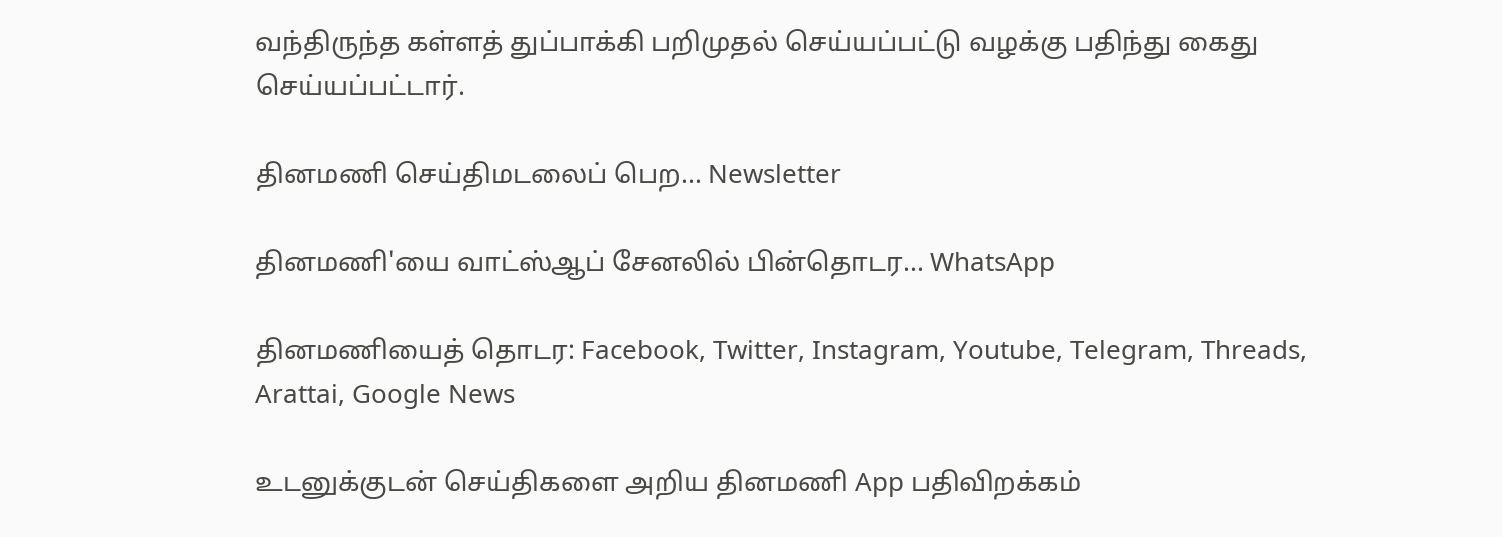வந்திருந்த கள்ளத் துப்பாக்கி பறிமுதல் செய்யப்பட்டு வழக்கு பதிந்து கைது செய்யப்பட்டார்.

தினமணி செய்திமடலைப் பெற... Newsletter

தினமணி'யை வாட்ஸ்ஆப் சேனலில் பின்தொடர... WhatsApp

தினமணியைத் தொடர: Facebook, Twitter, Instagram, Youtube, Telegram, Threads, Arattai, Google News

உடனுக்குடன் செய்திகளை அறிய தினமணி App பதிவிறக்கம்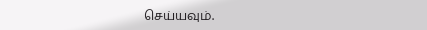செய்யவும்.